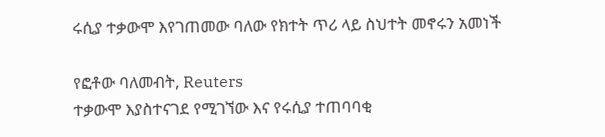ሩሲያ ተቃውሞ እየገጠመው ባለው የክተት ጥሪ ላይ ስህተት መኖሩን አመነች

የፎቶው ባለመብት, Reuters
ተቃውሞ እያስተናገደ የሚገኘው እና የሩሲያ ተጠባባቂ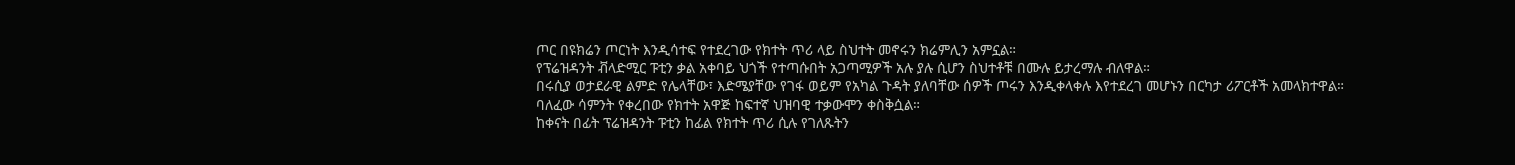ጦር በዩክሬን ጦርነት እንዲሳተፍ የተደረገው የክተት ጥሪ ላይ ስህተት መኖሩን ክሬምሊን አምኗል።
የፕሬዝዳንት ቭላድሚር ፑቲን ቃል አቀባይ ህጎች የተጣሱበት አጋጣሚዎች አሉ ያሉ ሲሆን ስህተቶቹ በሙሉ ይታረማሉ ብለዋል።
በሩሲያ ወታደራዊ ልምድ የሌላቸው፣ እድሜያቸው የገፋ ወይም የአካል ጉዳት ያለባቸው ሰዎች ጦሩን እንዲቀላቀሉ እየተደረገ መሆኑን በርካታ ሪፖርቶች አመላክተዋል።
ባለፈው ሳምንት የቀረበው የክተት አዋጅ ከፍተኛ ህዝባዊ ተቃውሞን ቀስቅሷል።
ከቀናት በፊት ፕሬዝዳንት ፑቲን ከፊል የክተት ጥሪ ሲሉ የገለጹትን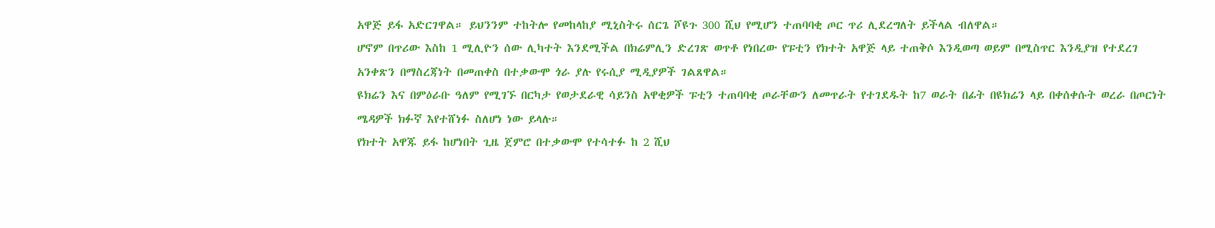አዋጅ ይፋ አድርገዋል። ይህንንም ተከትሎ የመከላከያ ሚኒስትሩ ሰርጌ ሾዩጉ 300 ሺህ የሚሆን ተጠባባቂ ጦር ጥሪ ሊደረግለት ይችላል ብለዋል።
ሆኖም በጥሪው እስከ 1 ሚሊዮን ሰው ሊካተት እንደሚችል በክሬምሊን ድረገጽ ወጥቶ የነበረው የፑቲን የክተት አዋጅ ላይ ተጠቅሶ እንዲወጣ ወይም በሚስጥር እንዲያዝ የተደረገ አንቀጽን በማስረጃነት በመጠቀስ በተቃውሞ ጎራ ያሉ የሩሲያ ሚዲያዎች ገልጸዋል።
ዩክሬን እና በምዕራቡ ዓለም የሚገኙ በርካታ የወታደራዊ ሳይንስ አዋቂዎች ፑቲን ተጠባባቂ ጦራቸውን ለመጥራት የተገደዱት ከ7 ወራት በፊት በዩክሬን ላይ በቀሰቀሱት ወረራ በጦርነት ሜዳዎች ክፉኛ እየተሸነፉ ስለሆነ ነው ይላሉ።
የክተት አዋጁ ይፋ ከሆነበት ጊዜ ጀምሮ በተቃውሞ የተሳተፉ ከ 2 ሺህ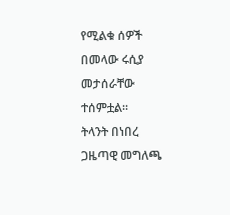የሚልቁ ሰዎች በመላው ሩሲያ መታሰራቸው ተሰምቷል።
ትላንት በነበረ ጋዜጣዊ መግለጫ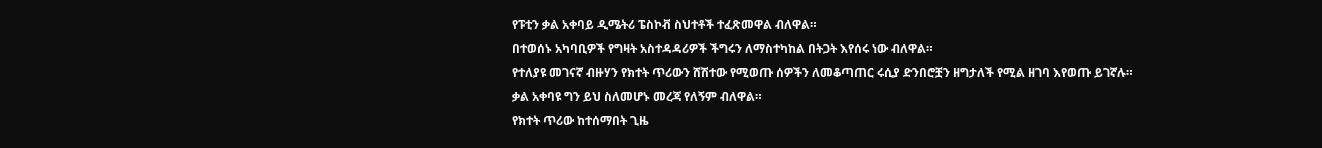የፑቲን ቃል አቀባይ ዲሜትሪ ፔስኮቭ ስህተቶች ተፈጽመዋል ብለዋል።
በተወሰኑ አካባቢዎች የግዛት አስተዳዳሪዎች ችግሩን ለማስተካከል በትጋት እየሰሩ ነው ብለዋል።
የተለያዩ መገናኛ ብዙሃን የክተት ጥሪውን ሸሽተው የሚወጡ ሰዎችን ለመቆጣጠር ሩሲያ ድንበሮቿን ዘግታለች የሚል ዘገባ እየወጡ ይገኛሉ።
ቃል አቀባዩ ግን ይህ ስለመሆኑ መረጃ የለኝም ብለዋል።
የክተት ጥሪው ከተሰማበት ጊዜ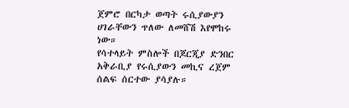ጀምሮ በርካታ ወጣት ሩሲያውያን ሀገራቸውን ጥለው ለመሸሽ እየሞከሩ ነው።
የሳተላይት ምስሎች በጆርጂያ ድንበር አቅራቢያ የሩሲያውን መኪና ረጀም ሰልፍ ሰርተው ያሳያሉ።